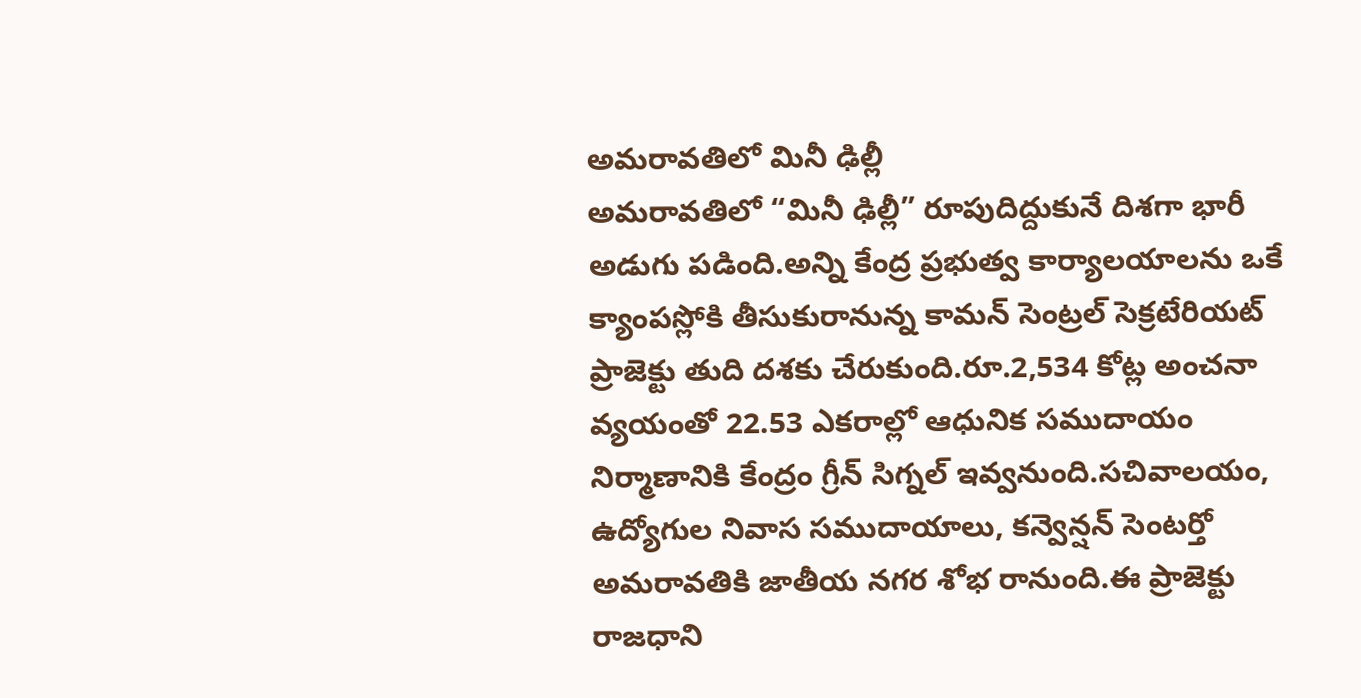అమరావతిలో మినీ ఢిల్లీ
అమరావతిలో “మినీ ఢిల్లీ” రూపుదిద్దుకునే దిశగా భారీ అడుగు పడింది.అన్ని కేంద్ర ప్రభుత్వ కార్యాలయాలను ఒకే క్యాంపస్లోకి తీసుకురానున్న కామన్ సెంట్రల్ సెక్రటేరియట్ ప్రాజెక్టు తుది దశకు చేరుకుంది.రూ.2,534 కోట్ల అంచనా వ్యయంతో 22.53 ఎకరాల్లో ఆధునిక సముదాయం నిర్మాణానికి కేంద్రం గ్రీన్ సిగ్నల్ ఇవ్వనుంది.సచివాలయం, ఉద్యోగుల నివాస సముదాయాలు, కన్వెన్షన్ సెంటర్తో అమరావతికి జాతీయ నగర శోభ రానుంది.ఈ ప్రాజెక్టు రాజధాని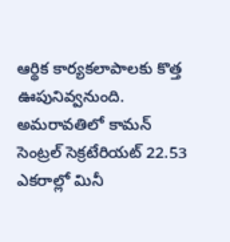ఆర్థిక కార్యకలాపాలకు కొత్త ఊపునివ్వనుంది. అమరావతిలో కామన్ సెంట్రల్ సెక్రటేరియట్ 22.53 ఎకరాల్లో మినీ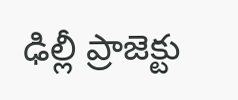ఢిల్లీ ప్రాజెక్టు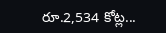రూ.2,534 కోట్ల...